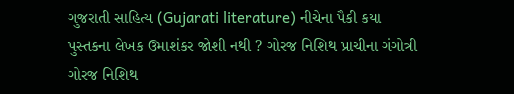ગુજરાતી સાહિત્ય (Gujarati literature) નીચેના પૈકી કયા પુસ્તકના લેખક ઉમાશંકર જોશી નથી ? ગોરજ નિશિથ પ્રાચીના ગંગોત્રી ગોરજ નિશિથ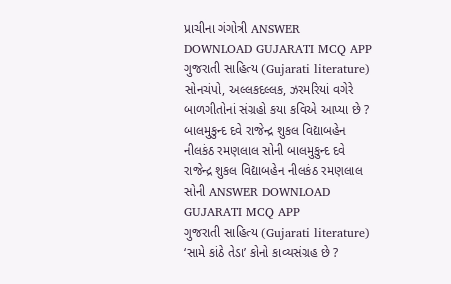પ્રાચીના ગંગોત્રી ANSWER DOWNLOAD GUJARATI MCQ APP
ગુજરાતી સાહિત્ય (Gujarati literature) સોનચંપો, અલ્લકદલ્લક, ઝરમરિયાં વગેરે બાળગીતોનાં સંગ્રહો કયા કવિએ આપ્યા છે ? બાલમુકુન્દ દવે રાજેન્દ્ર શુકલ વિદ્યાબહેન નીલકંઠ રમણલાલ સોની બાલમુકુન્દ દવે રાજેન્દ્ર શુકલ વિદ્યાબહેન નીલકંઠ રમણલાલ સોની ANSWER DOWNLOAD GUJARATI MCQ APP
ગુજરાતી સાહિત્ય (Gujarati literature) ‘સામે કાંઠે તેડા’ કોનો કાવ્યસંગ્રહ છે ?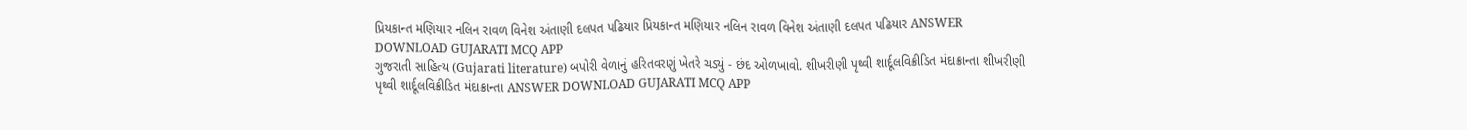પ્રિયકાન્ત મણિયાર નલિન રાવળ વિનેશ અંતાણી દલપત પઢિયાર પ્રિયકાન્ત મણિયાર નલિન રાવળ વિનેશ અંતાણી દલપત પઢિયાર ANSWER DOWNLOAD GUJARATI MCQ APP
ગુજરાતી સાહિત્ય (Gujarati literature) બપોરી વેળાનું હરિતવરણું ખેતરે ચડ્યું - છંદ ઓળખાવો. શીખરીણી પૃથ્વી શાર્દૂલવિક્રીડિત મંદાક્રાન્તા શીખરીણી પૃથ્વી શાર્દૂલવિક્રીડિત મંદાક્રાન્તા ANSWER DOWNLOAD GUJARATI MCQ APP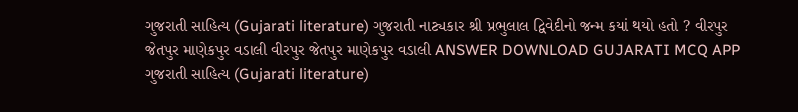ગુજરાતી સાહિત્ય (Gujarati literature) ગુજરાતી નાટ્યકાર શ્રી પ્રભુલાલ દ્વિવેદીનો જન્મ કયાં થયો હતો ? વીરપુર જેતપુર માણેકપુર વડાલી વીરપુર જેતપુર માણેકપુર વડાલી ANSWER DOWNLOAD GUJARATI MCQ APP
ગુજરાતી સાહિત્ય (Gujarati literature)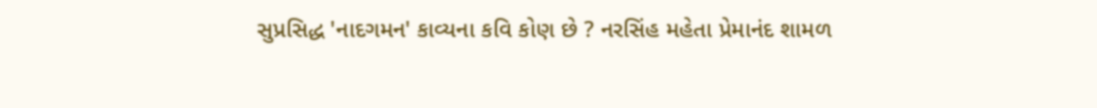સુપ્રસિદ્ધ 'નાદગમન' કાવ્યના કવિ કોણ છે ? નરસિંહ મહેતા પ્રેમાનંદ શામળ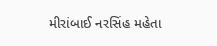મીરાંબાઈ નરસિંહ મહેતા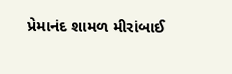પ્રેમાનંદ શામળ મીરાંબાઈ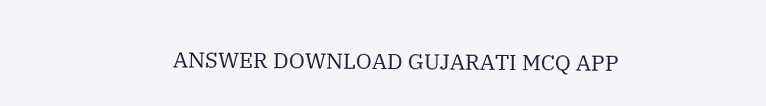ANSWER DOWNLOAD GUJARATI MCQ APP